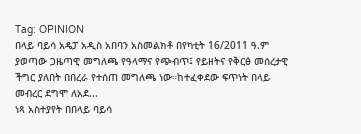Tag: OPINION
በላይ ባይሳ አዴፓ አዲስ አበባን አስመልክቶ በየካቲት 16/2011 ዓ.ም ያወጣው ጋዜጣዊ መግለጫ የዓላማና የጭብጥ፤ የይዘትና የቅርፅ መሰረታዊ ችግር ያለበት በበረራ የተሰጠ መግለጫ ነው።ከተፈቀደው ፍጥነት በላይ መብረር ደግሞ ለአደ...
ነጻ አስተያየት በበላይ ባይሳ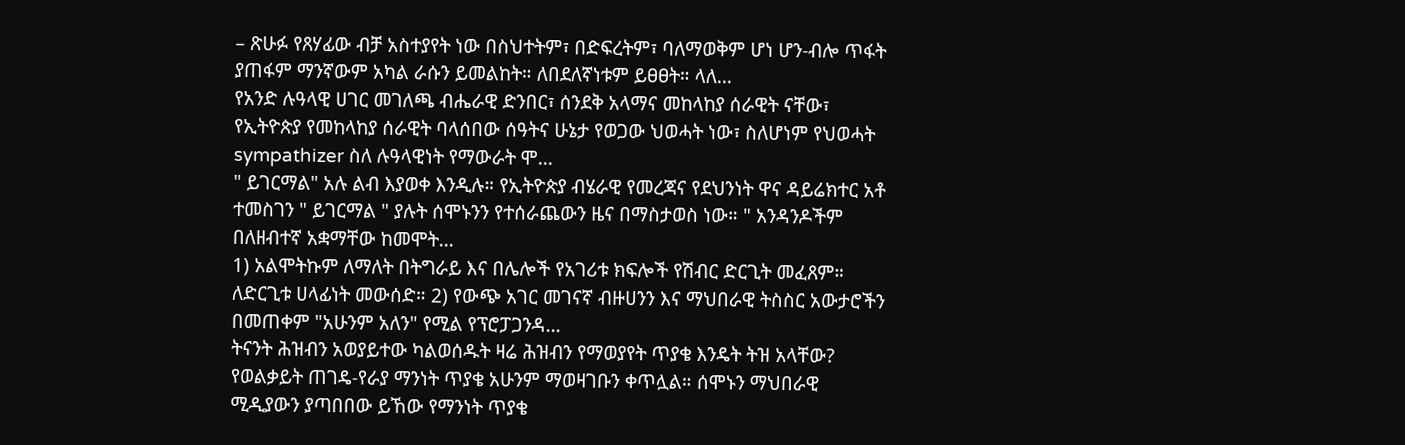– ጽሁፉ የጸሃፊው ብቻ አስተያየት ነው በስህተትም፣ በድፍረትም፣ ባለማወቅም ሆነ ሆን-ብሎ ጥፋት ያጠፋም ማንኛውም አካል ራሱን ይመልከት። ለበደለኛነቱም ይፀፀት። ላለ...
የአንድ ሉዓላዊ ሀገር መገለጫ ብሔራዊ ድንበር፣ ሰንደቅ አላማና መከላከያ ሰራዊት ናቸው፣ የኢትዮጵያ የመከላከያ ሰራዊት ባላሰበው ሰዓትና ሁኔታ የወጋው ህወሓት ነው፣ ስለሆነም የህወሓት sympathizer ስለ ሉዓላዊነት የማውራት ሞ...
" ይገርማል" አሉ ልብ እያወቀ እንዲሉ። የኢትዮጵያ ብሄራዊ የመረጃና የደህንነት ዋና ዳይሬክተር አቶ ተመስገን " ይገርማል " ያሉት ሰሞኑንን የተሰራጨውን ዜና በማስታወስ ነው። " አንዳንዶችም በለዘብተኛ አቋማቸው ከመሞት...
1) አልሞትኩም ለማለት በትግራይ እና በሌሎች የአገሪቱ ክፍሎች የሽብር ድርጊት መፈጸም። ለድርጊቱ ሀላፊነት መውሰድ። 2) የውጭ አገር መገናኛ ብዙሀንን እና ማህበራዊ ትስስር አውታሮችን በመጠቀም "አሁንም አለን" የሚል የፕሮፓጋንዳ...
ትናንት ሕዝብን አወያይተው ካልወሰዱት ዛሬ ሕዝብን የማወያየት ጥያቄ እንዴት ትዝ አላቸው? የወልቃይት ጠገዴ-የራያ ማንነት ጥያቄ አሁንም ማወዛገቡን ቀጥሏል። ሰሞኑን ማህበራዊ ሚዲያውን ያጣበበው ይኸው የማንነት ጥያቄ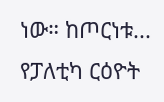ነው። ከጦርነቱ...
የፓለቲካ ርዕዮት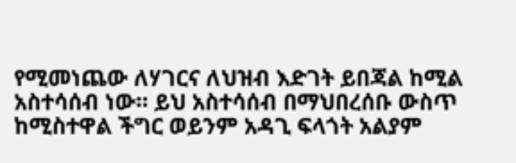የሚመነጨው ለሃገርና ለህዝብ እድገት ይበጃል ከሚል አስተሳሰብ ነው። ይህ አስተሳሰብ በማህበረሰቡ ውስጥ ከሚስተዋል ችግር ወይንም አዳጊ ፍላጎት አልያም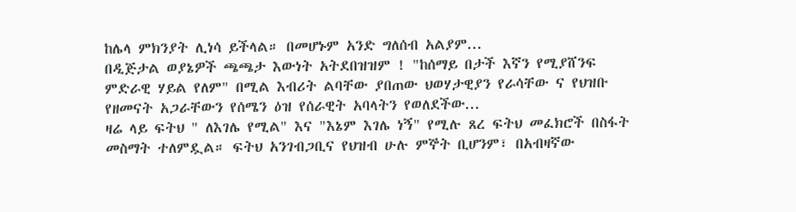ከሌላ ምክንያት ሊነሳ ይችላል። በመሆኑም አንድ ግለሰብ አልያም...
በዲጅታል ወያኔዎች ጫጫታ እውነት አትደበዝዝም ! "ከሰማይ በታች እኛን የሚያሸንፍ ምድራዊ ሃይል የለም" በሚል እብሪት ልባቸው ያበጠው ህወሃታዊያን የራሳቸው ና የህዝቡ የዘመናት አጋራቸውን የሰሜን ዕዝ የሰራዊት አባላትን የወለደችው...
ዛሬ ላይ ፍትህ " ለእገሌ የሚል" እና "እኔም እገሌ ነኝ" የሚሉ ጸረ ፍትህ መፈክሮች በስፋት መስማት ተለምዷል። ፍትህ አንገብጋቢና የህዝብ ሁሉ ምኞት ቢሆንም፣ በአብዛኛው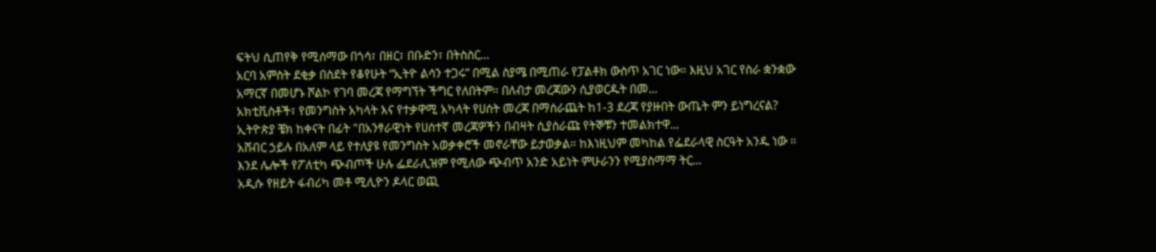ፍትህ ሲጠየቅ የሚሰማው በጎሳ፣ በዘር፣ በቡድን፣ በትስስር...
አርባ አምስት ደቂቃ በስደት የቆየሁት “ኢትዮ ልሳን ተጋሩ” በሚል ስያሜ በሚጠራ የፓልቶክ ውስጥ አገር ነው። እዚህ አገር የስራ ቋንቋው አማርኛ በመሆኑ ሾልኮ የገባ መረጃ የማግኘት ችግር የለበትም። በለብታ መረጃውን ሲያወርዱት በመ...
አክቲቪስቶች፣ የመንግስት አካላት እና የተቃዋሚ አካላት የሀሰት መረጃ በማሰራጨት ከ1-3 ደረጃ የያዙበት ውጤት ምን ይነግረናል? ኢትዮጵያ ቼክ ከቀናት በፊት "በአንፃራዊነት የሀሰተኛ መረጃዎችን በብዛት ሲያሰራጩ የትኞቹን ተመልክተዋ...
አሸብር ኃይሉ በአለም ላይ የተለያዩ የመንግስት አወቃቀሮች መኖራቸው ይታወቃል። ከእነዚህም መካከል የፌደራላዊ ስርዓት አንዱ ነው ። እንደ ሌሎች የፖለቲካ ጭብጦች ሁሉ ፌደራሊዝም የሚለው ጭብጥ አንድ አይነት ምሁራንን የሚያስማማ ትር...
አዲሱ የዘይት ፋብሪካ መቶ ሚሊዮን ዶላር ወጪ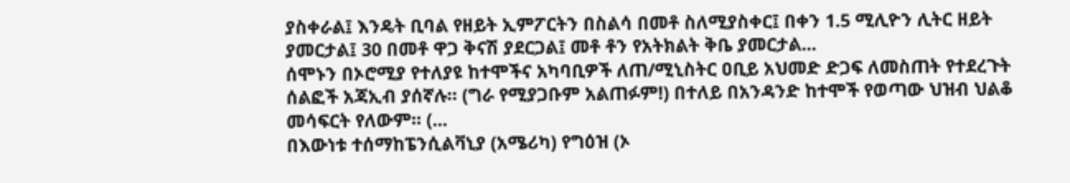ያስቀራል፤ እንዴት ቢባል የዘይት ኢምፖርትን በስልሳ በመቶ ስለሚያስቀር፤ በቀን 1.5 ሚሊዮን ሊትር ዘይት ያመርታል፤ 30 በመቶ ዋጋ ቅናሽ ያደርጋል፤ መቶ ቶን የአትክልት ቅቤ ያመርታል...
ሰሞኑን በኦሮሚያ የተለያዩ ከተሞችና አካባቢዎች ለጠ/ሚኒስትር ዐቢይ አህመድ ድጋፍ ለመስጠት የተደረጉት ሰልፎች አጃኢብ ያሰኛሉ። (ግራ የሚያጋቡም አልጠፉም!) በተለይ በአንዳንድ ከተሞች የወጣው ህዝብ ህልቆ መሳፍርት የለውም። (...
በእውነቱ ተሰማከፔንሲልቫኒያ (አሜሪካ) የግዕዝ (ኦ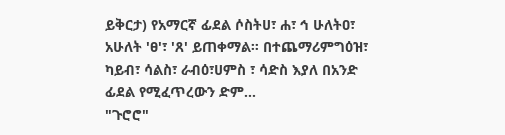ይቅርታ) የአማርኛ ፊደል ሶስትሀ፣ ሐ፣ ኅ ሁለትዐ፣ አሁለት 'ፀ'፣ 'ጸ' ይጠቀማል። በተጨማሪምግዕዝ፣ ካይብ፣ ሳልስ፣ ራብዕ፣ሀምስ ፣ ሳድስ እያለ በአንድ ፊደል የሚፈጥረውን ድም...
"ጉሮሮ"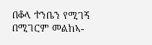በቆላ ተንቤን የሚገኝ በሚገርም መልከኣ-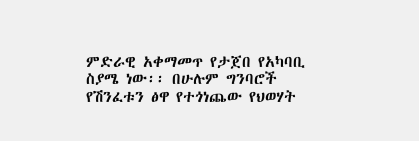ምድራዊ አቀማመጥ የታጀበ የአካባቢ ስያሜ ነው፡፡ በሁሉም ግንባሮች የሽንፈቱን ፅዋ የተጎነጨው የህወሃት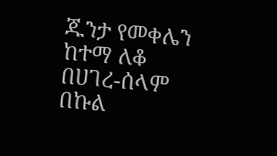ጁንታ የመቀሌን ከተማ ለቆ በሀገረ-ሰላም በኩል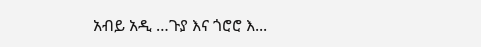አብይ አዲ …ጉያ እና ጎሮሮ እ...